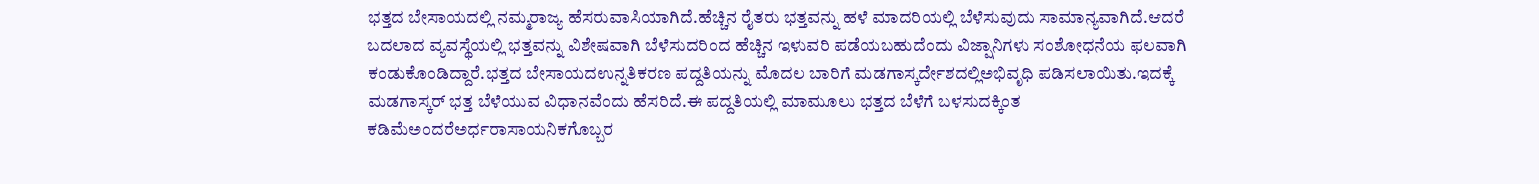ಭತ್ತದ ಬೇಸಾಯದಲ್ಲಿ ನಮ್ಮರಾಜ್ಯ ಹೆಸರುವಾಸಿಯಾಗಿದೆ.ಹೆಚ್ಚಿನ ರೈತರು ಭತ್ತವನ್ನು ಹಳೆ ಮಾದರಿಯಲ್ಲಿ ಬೆಳೆಸುವುದು ಸಾಮಾನ್ಯವಾಗಿದೆ.ಆದರೆ ಬದಲಾದ ವ್ಯವಸ್ಥೆಯಲ್ಲಿ ಭತ್ತವನ್ನು ವಿಶೇಷವಾಗಿ ಬೆಳೆಸುದರಿಂದ ಹೆಚ್ಚಿನ ಇಳುವರಿ ಪಡೆಯಬಹುದೆಂದು ವಿಜ್ಷಾನಿಗಳು ಸಂಶೋಧನೆಯ ಫಲವಾಗಿ ಕಂಡುಕೊಂಡಿದ್ದಾರೆ.ಭತ್ತದ ಬೇಸಾಯದಉನ್ನತಿಕರಣ ಪದ್ದತಿಯನ್ನು ಮೊದಲ ಬಾರಿಗೆ ಮಡಗಾಸ್ಕರ್ದೇಶದಲ್ಲಿಅಭಿವೃಧಿ ಪಡಿಸಲಾಯಿತು.ಇದಕ್ಕೆ ಮಡಗಾಸ್ಕರ್ ಭತ್ತ ಬೆಳೆಯುವ ವಿಧಾನವೆಂದು ಹೆಸರಿದೆ.ಈ ಪದ್ದತಿಯಲ್ಲಿ ಮಾಮೂಲು ಭತ್ತದ ಬೆಳೆಗೆ ಬಳಸುದಕ್ಕಿಂತ ಕಡಿಮೆಅಂದರೆಅರ್ಧರಾಸಾಯನಿಕಗೊಬ್ಬರ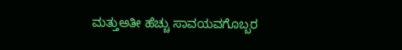ಮತ್ತುಅತೀ ಹೆಚ್ಚು ಸಾವಯವಗೊಬ್ಬರ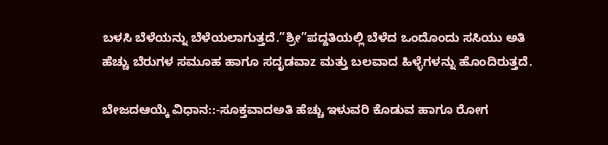ಬಳಸಿ ಬೆಳೆಯನ್ನು ಬೆಳೆಯಲಾಗುತ್ತದೆ.”ಶ್ರೀ”ಪದ್ದತಿಯಲ್ಲಿ ಬೆಳೆದ ಒಂದೊಂದು ಸಸಿಯು ಅತಿ ಹೆಚ್ಚು ಬೆರುಗಳ ಸಮೂಹ ಹಾಗೂ ಸದೃಡವಾz ಮತ್ತು ಬಲವಾದ ಹಿಳ್ಳೆಗಳನ್ನು ಹೊಂದಿರುತ್ತದೆ.

ಬೇಜದಆಯ್ಕೆ ವಿಧಾನ::-ಸೂಕ್ತವಾದಅತಿ ಹೆಚ್ಚು ಇಳುವರಿ ಕೊಡುವ ಹಾಗೂ ರೋಗ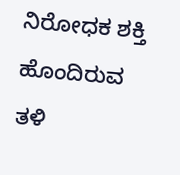ನಿರೋಧಕ ಶಕ್ತಿ ಹೊಂದಿರುವ ತಳಿ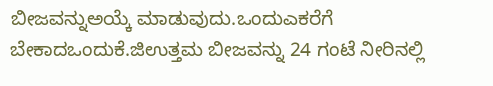ಬೀಜವನ್ನುಅಯ್ಕೆ ಮಾಡುವುದು.ಒಂದುಎಕರೆಗೆ ಬೇಕಾದಒಂದುಕೆ.ಜಿಉತ್ತಮ ಬೀಜವನ್ನು 24 ಗಂಟೆ ನೀರಿನಲ್ಲಿ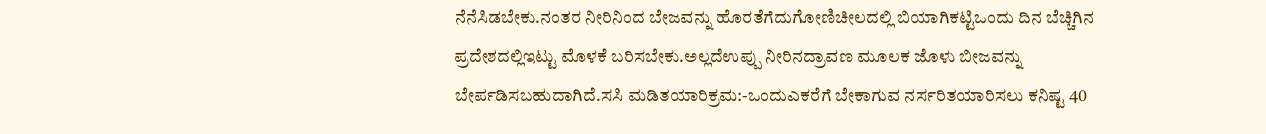ನೆನೆಸಿಡಬೇಕು.ನಂತರ ನೀರಿನಿಂದ ಬೇಜವನ್ನು ಹೊರತೆಗೆದುಗೋಣಿಚೀಲದಲ್ಲಿ ಬಿಯಾಗಿಕಟ್ಟಿಒಂದು ದಿನ ಬೆಚ್ಚಿಗಿನ ಪ್ರದೇಶದಲ್ಲಿಇಟ್ಟು ಮೊಳಕೆ ಬರಿಸಬೇಕು.ಅಲ್ಲದೆಉಪ್ಪು ನೀರಿನದ್ರಾವಣ ಮೂಲಕ ಜೊಳು ಬೀಜವನ್ನು ಬೇರ್ಪಡಿಸಬಹುದಾಗಿದೆ.ಸಸಿ ಮಡಿತಯಾರಿಕ್ರಮ:-ಒಂದುಎಕರೆಗೆ ಬೇಕಾಗುವ ನರ್ಸರಿತಯಾರಿಸಲು ಕನಿಷ್ಟ 40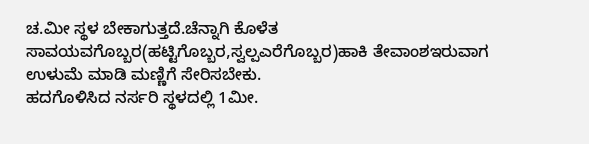ಚ.ಮೀ ಸ್ಥಳ ಬೇಕಾಗುತ್ತದೆ.ಚೆನ್ನಾಗಿ ಕೊಳೆತ ಸಾವಯವಗೊಬ್ಬರ(ಹಟ್ಟಿಗೊಬ್ಬರ,ಸ್ವಲ್ಪಎರೆಗೊಬ್ಬರ)ಹಾಕಿ ತೇವಾಂಶಇರುವಾಗ ಉಳುಮೆ ಮಾಡಿ ಮಣ್ಣಿಗೆ ಸೇರಿಸಬೇಕು.
ಹದಗೊಳಿಸಿದ ನರ್ಸರಿ ಸ್ಥಳದಲ್ಲಿ 1ಮೀ.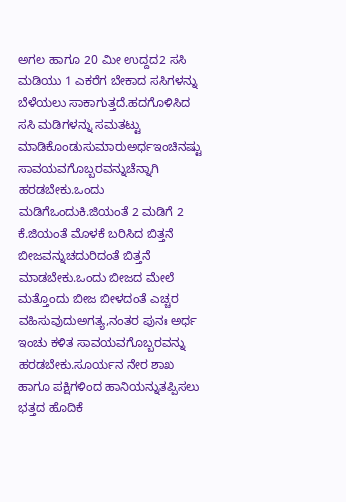ಅಗಲ ಹಾಗೂ 20 ಮೀ ಉದ್ದದ2 ಸಸಿ ಮಡಿಯು 1 ಎಕರೆಗ ಬೇಕಾದ ಸಸಿಗಳನ್ನು ಬೆಳೆಯಲು ಸಾಕಾಗುತ್ತದೆ.ಹದಗೊಳಿಸಿದ ಸಸಿ ಮಡಿಗಳನ್ನು ಸಮತಟ್ಟು ಮಾಡಿಕೊಂಡುಸುಮಾರುಅರ್ಧಇಂಚಿನಷ್ಟು ಸಾವಯವಗೊಬ್ಬರವನ್ನುಚೆನ್ನಾಗಿ ಹರಡಬೇಕು.ಒಂದು ಮಡಿಗೆಒಂದುಕಿ.ಜಿಯಂತೆ 2 ಮಡಿಗೆ 2 ಕೆ.ಜಿಯಂತೆ ಮೊಳಕೆ ಬರಿಸಿದ ಬಿತ್ತನೆ ಬೀಜವನ್ನುಚದುರಿದಂತೆ ಬಿತ್ತನೆ ಮಾಡಬೇಕು.ಒಂದು ಬೀಜದ ಮೇಲೆ ಮತ್ತೊಂದು ಬೀಜ ಬೀಳದಂತೆ ಎಚ್ಚರ ವಹಿಸುವುದುಅಗತ್ಯ,ನಂತರ ಪುನಃ ಅರ್ಧ ಇಂಚು ಕಳಿತ ಸಾವಯವಗೊಬ್ಬರವನ್ನು ಹರಡಬೇಕು.ಸೂರ್ಯನ ನೇರ ಶಾಖ ಹಾಗೂ ಪಕ್ಷಿಗಳಿಂದ ಹಾನಿಯನ್ನುತಪ್ಪಿಸಲು ಭತ್ತದ ಹೊದಿಕೆ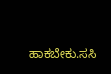ಹಾಕಬೇಕು.ಸಸಿ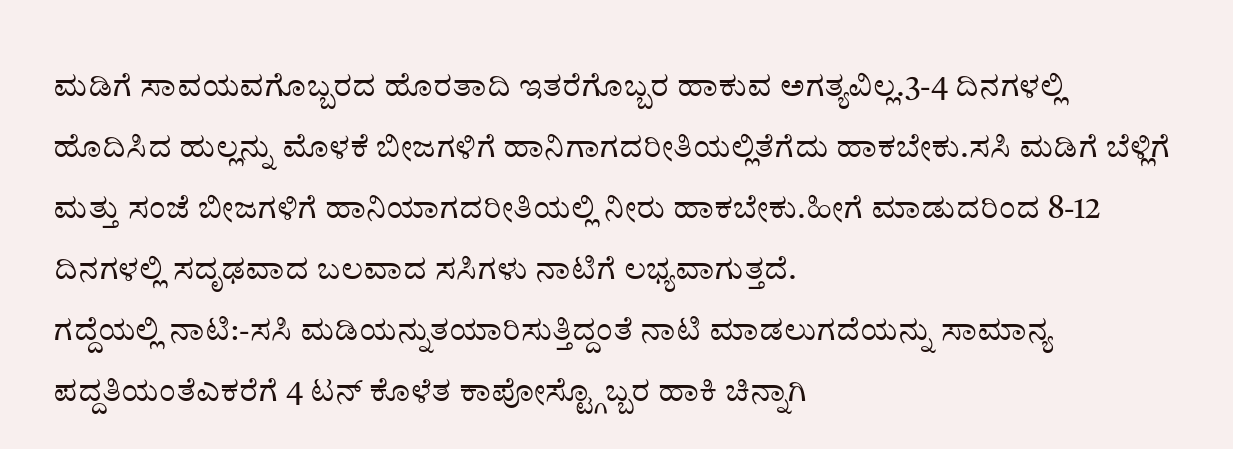ಮಡಿಗೆ ಸಾವಯವಗೊಬ್ಬರದ ಹೊರತಾದಿ ಇತರೆಗೊಬ್ಬರ ಹಾಕುವ ಅಗತ್ಯವಿಲ್ಲ.3-4 ದಿನಗಳಲ್ಲಿ ಹೊದಿಸಿದ ಹುಲ್ಲನ್ನು ಮೊಳಕೆ ಬೀಜಗಳಿಗೆ ಹಾನಿಗಾಗದರೀತಿಯಲ್ಲಿತೆಗೆದು ಹಾಕಬೇಕು.ಸಸಿ ಮಡಿಗೆ ಬೆಳ್ಲಿಗೆ ಮತ್ತು ಸಂಜೆ ಬೀಜಗಳಿಗೆ ಹಾನಿಯಾಗದರೀತಿಯಲ್ಲಿ ನೀರು ಹಾಕಬೇಕು.ಹೀಗೆ ಮಾಡುದರಿಂದ 8-12 ದಿನಗಳಲ್ಲಿ ಸದೃಢವಾದ ಬಲವಾದ ಸಸಿಗಳು ನಾಟಿಗೆ ಲಭ್ಯವಾಗುತ್ತದೆ.
ಗದ್ದೆಯಲ್ಲಿ ನಾಟಿ:-ಸಸಿ ಮಡಿಯನ್ನುತಯಾರಿಸುತ್ತಿದ್ದಂತೆ ನಾಟಿ ಮಾಡಲುಗದೆಯನ್ನು ಸಾಮಾನ್ಯ ಪದ್ದತಿಯಂತೆಎಕರೆಗೆ 4 ಟನ್ ಕೊಳೆತ ಕಾಪೋಸ್ಟ್ಗೊಬ್ಬರ ಹಾಕಿ ಚಿನ್ನಾಗಿ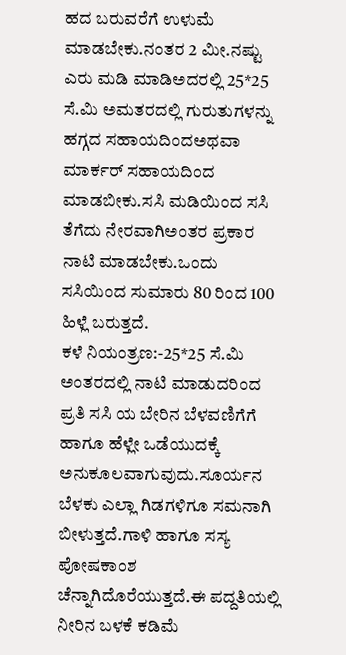ಹದ ಬರುವರೆಗೆ ಉಳುಮೆ ಮಾಡಬೇಕು.ನಂತರ 2 ಮೀ.ನಷ್ಟು ಎರು ಮಡಿ ಮಾಡಿಅದರಲ್ಲಿ 25*25 ಸೆ.ಮಿ ಅಮತರದಲ್ಲಿ ಗುರುತುಗಳನ್ನು ಹಗ್ಗದ ಸಹಾಯದಿಂದಅಥವಾ ಮಾರ್ಕರ್ ಸಹಾಯದಿಂದ ಮಾಡಬೀಕು.ಸಸಿ ಮಡಿಯಿಂದ ಸಸಿ ತೆಗೆದು ನೇರವಾಗಿಅಂತರ ಪ್ರಕಾರ ನಾಟಿ ಮಾಡಬೇಕು.ಒಂದು ಸಸಿಯಿಂದ ಸುಮಾರು 80 ರಿಂದ 100 ಹಿಳ್ಲೆ ಬರುತ್ತದೆ.
ಕಳೆ ನಿಯಂತ್ರಣ:-25*25 ಸೆ.ಮಿ ಅಂತರದಲ್ಲಿ ನಾಟಿ ಮಾಡುದರಿಂದ ಪ್ರತಿ ಸಸಿ ಯ ಬೇರಿನ ಬೆಳವಣಿಗೆಗೆ ಹಾಗೂ ಹೆಳ್ಲೇ ಒಡೆಯುದಕ್ಕೆ ಅನುಕೂಲವಾಗುವುದು.ಸೂರ್ಯನ ಬೆಳಕು ಎಲ್ಲಾ ಗಿಡಗಳಿಗೂ ಸಮನಾಗಿ ಬೀಳುತ್ತದೆ.ಗಾಳಿ ಹಾಗೂ ಸಸ್ಯ ಪೋಷಕಾಂಶ ಚೆನ್ನಾಗಿದೊರೆಯುತ್ತದೆ.ಈ ಪದ್ದತಿಯಲ್ಲಿ ನೀರಿನ ಬಳಕೆ ಕಡಿಮೆ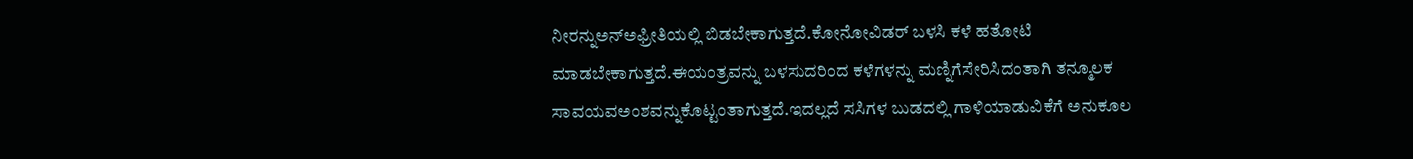ನೀರನ್ನುಅನ್ಅಫ್ರೀತಿಯಲ್ಲಿ ಬಿಡಬೇಕಾಗುತ್ತದೆ.ಕೋನೋವಿಡರ್ ಬಳಸಿ ಕಳೆ ಹತೋಟಿ ಮಾಡಬೇಕಾಗುತ್ತದೆ.ಈಯಂತ್ರವನ್ನು ಬಳಸುದರಿಂದ ಕಳೆಗಳನ್ನು ಮಣ್ನಿಗೆಸೇರಿಸಿದಂತಾಗಿ ತನ್ಮೂಲಕ ಸಾವಯವಅಂಶವನ್ನುಕೊಟ್ಟಂತಾಗುತ್ತದೆ.ಇದಲ್ಲದೆ ಸಸಿಗಳ ಬುಡದಲ್ಲಿ ಗಾಳಿಯಾಡುವಿಕೆಗೆ ಅನುಕೂಲ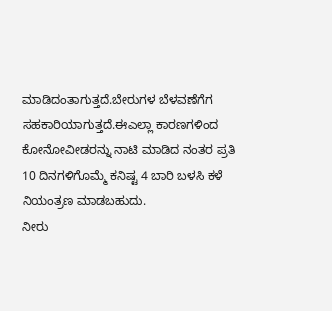ಮಾಡಿದಂತಾಗುತ್ತದೆ.ಬೇರುಗಳ ಬೆಳವಣೆಗೆಗ ಸಹಕಾರಿಯಾಗುತ್ತದೆ.ಈಎಲ್ಲಾ ಕಾರಣಗಳಿಂದ ಕೋನೋವೀಡರನ್ನು ನಾಟಿ ಮಾಡಿದ ನಂತರ ಪ್ರತಿ 10 ದಿನಗಳಿಗೊಮ್ಮೆ ಕನಿಷ್ಟ 4 ಬಾರಿ ಬಳಸಿ ಕಳೆ ನಿಯಂತ್ರಣ ಮಾಡಬಹುದು.
ನೀರು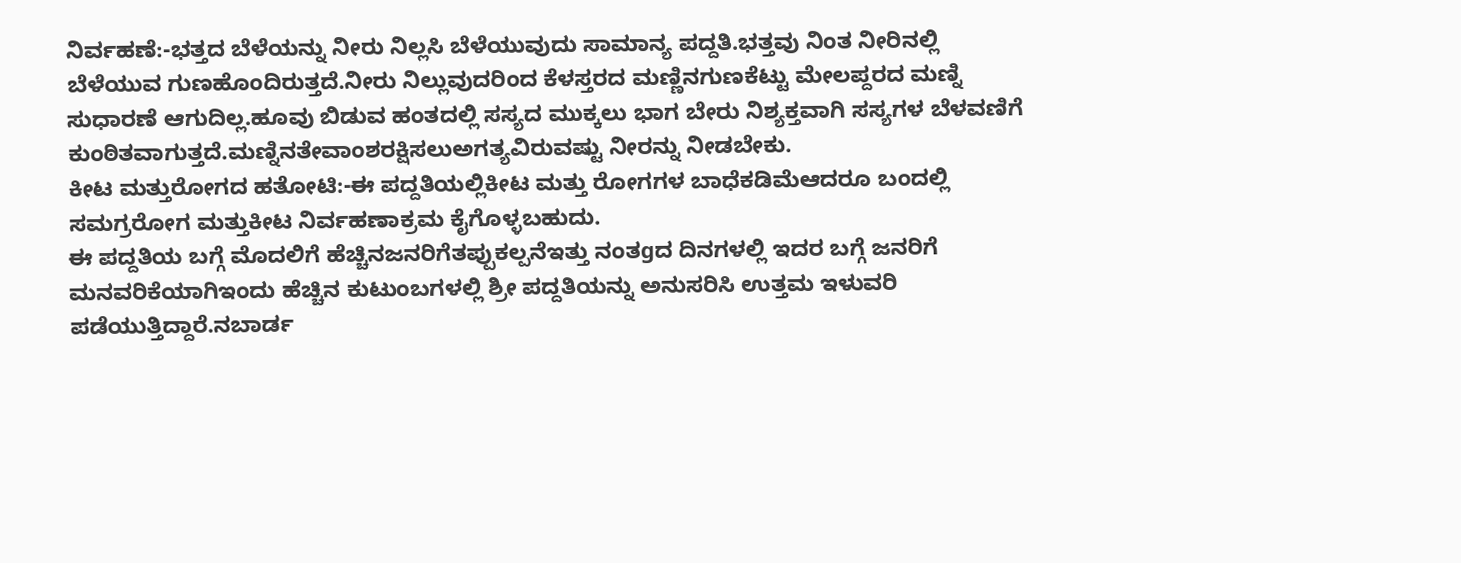ನಿರ್ವಹಣೆ:-ಭತ್ತದ ಬೆಳೆಯನ್ನು ನೀರು ನಿಲ್ಲಸಿ ಬೆಳೆಯುವುದು ಸಾಮಾನ್ಯ ಪದ್ದತಿ.ಭತ್ತವು ನಿಂತ ನೀರಿನಲ್ಲಿ ಬೆಳೆಯುವ ಗುಣಹೊಂದಿರುತ್ತದೆ.ನೀರು ನಿಲ್ಲುವುದರಿಂದ ಕೆಳಸ್ತರದ ಮಣ್ಣಿನಗುಣಕೆಟ್ಟು ಮೇಲಪ್ದರದ ಮಣ್ನಿ ಸುಧಾರಣೆ ಆಗುದಿಲ್ಲ.ಹೂವು ಬಿಡುವ ಹಂತದಲ್ಲಿ ಸಸ್ಯದ ಮುಕ್ಕಲು ಭಾಗ ಬೇರು ನಿಶ್ಯಕ್ತವಾಗಿ ಸಸ್ಯಗಳ ಬೆಳವಣಿಗೆ ಕುಂಠಿತವಾಗುತ್ತದೆ.ಮಣ್ನಿನತೇವಾಂಶರಕ್ಷಿಸಲುಅಗತ್ಯವಿರುವಷ್ಟು ನೀರನ್ನು ನೀಡಬೇಕು.
ಕೀಟ ಮತ್ತುರೋಗದ ಹತೋಟಿ:-ಈ ಪದ್ದತಿಯಲ್ಲಿಕೀಟ ಮತ್ತು ರೋಗಗಳ ಬಾಧೆಕಡಿಮೆಆದರೂ ಬಂದಲ್ಲಿ ಸಮಗ್ರರೋಗ ಮತ್ತುಕೀಟ ನಿರ್ವಹಣಾಕ್ರಮ ಕೈಗೊಳ್ಳಬಹುದು.
ಈ ಪದ್ದತಿಯ ಬಗ್ಗೆ ಮೊದಲಿಗೆ ಹೆಚ್ಚಿನಜನರಿಗೆತಪ್ಪುಕಲ್ಪನೆಇತ್ತು ನಂತgದ ದಿನಗಳಲ್ಲಿ ಇದರ ಬಗ್ಗೆ ಜನರಿಗೆ ಮನವರಿಕೆಯಾಗಿಇಂದು ಹೆಚ್ಚಿನ ಕುಟುಂಬಗಳಲ್ಲಿ ಶ್ರೀ ಪದ್ದತಿಯನ್ನು ಅನುಸರಿಸಿ ಉತ್ತಮ ಇಳುವರಿ ಪಡೆಯುತ್ತಿದ್ದಾರೆ.ನಬಾರ್ಡ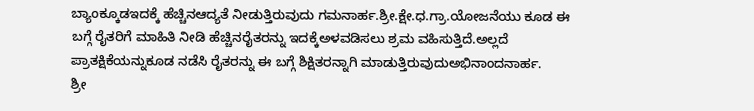ಬ್ಯಾಂಕ್ಕೂಡಇದಕ್ಕೆ ಹೆಚ್ಚಿನಆದ್ಯತೆ ನೀಡುತ್ತಿರುವುದು ಗಮನಾರ್ಹ.ಶ್ರೀ.ಕ್ಷೇ.ಧ.ಗ್ರಾ.ಯೋಜನೆಯು ಕೂಡ ಈ ಬಗ್ಗೆ ರೈತರಿಗೆ ಮಾಹಿತಿ ನೀಡಿ ಹೆಚ್ಚಿನರೈತರನ್ನು ಇದಕ್ಕೆಅಳವಡಿಸಲು ಶ್ರಮ ವಹಿಸುತ್ತಿದೆ.ಅಲ್ಲದೆ ಪ್ರಾತಕ್ಷಿಕೆಯನ್ನುಕೂಡ ನಡೆಸಿ ರೈತರನ್ನು ಈ ಬಗ್ಗೆ ಶಿಕ್ಷಿತರನ್ನಾಗಿ ಮಾಡುತ್ತಿರುವುದುಅಭಿನಾಂದನಾರ್ಹ.
ಶ್ರೀ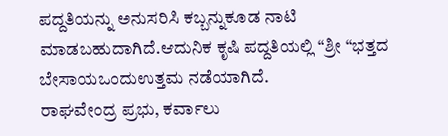ಪದ್ದತಿಯನ್ನು ಅನುಸರಿಸಿ ಕಬ್ಬನ್ನುಕೂಡ ನಾಟಿ ಮಾಡಬಹುದಾಗಿದೆ.ಆದುನಿಕ ಕೃಷಿ ಪದ್ದತಿಯಲ್ಲಿ “ಶ್ರೀ “ಭತ್ತದ ಬೇಸಾಯಒಂದುಉತ್ತಮ ನಡೆಯಾಗಿದೆ.
ರಾಘವೇಂದ್ರ ಪ್ರಭು, ಕರ್ವಾಲು